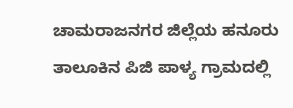ಚಾಮರಾಜನಗರ ಜಿಲ್ಲೆಯ ಹನೂರು ತಾಲೂಕಿನ ಪಿಜಿ ಪಾಳ್ಯ ಗ್ರಾಮದಲ್ಲಿ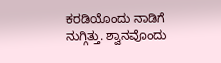ಕರಡಿಯೊಂದು ನಾಡಿಗೆ ನುಗ್ಗಿತ್ತು. ಶ್ವಾನವೊಂದು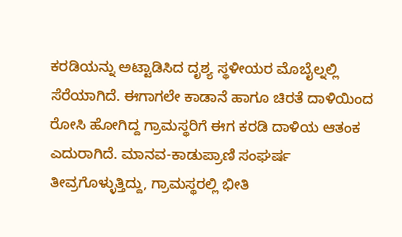ಕರಡಿಯನ್ನು ಅಟ್ಟಾಡಿಸಿದ ದೃಶ್ಯ ಸ್ಥಳೀಯರ ಮೊಬೈಲ್ನಲ್ಲಿ ಸೆರೆಯಾಗಿದೆ. ಈಗಾಗಲೇ ಕಾಡಾನೆ ಹಾಗೂ ಚಿರತೆ ದಾಳಿಯಿಂದ ರೋಸಿ ಹೋಗಿದ್ದ ಗ್ರಾಮಸ್ಥರಿಗೆ ಈಗ ಕರಡಿ ದಾಳಿಯ ಆತಂಕ ಎದುರಾಗಿದೆ. ಮಾನವ-ಕಾಡುಪ್ರಾಣಿ ಸಂಘರ್ಷ ತೀವ್ರಗೊಳ್ಳುತ್ತಿದ್ದು, ಗ್ರಾಮಸ್ಥರಲ್ಲಿ ಭೀತಿ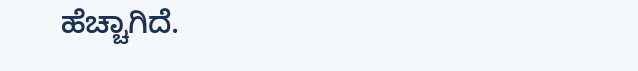ಹೆಚ್ಚಾಗಿದೆ.